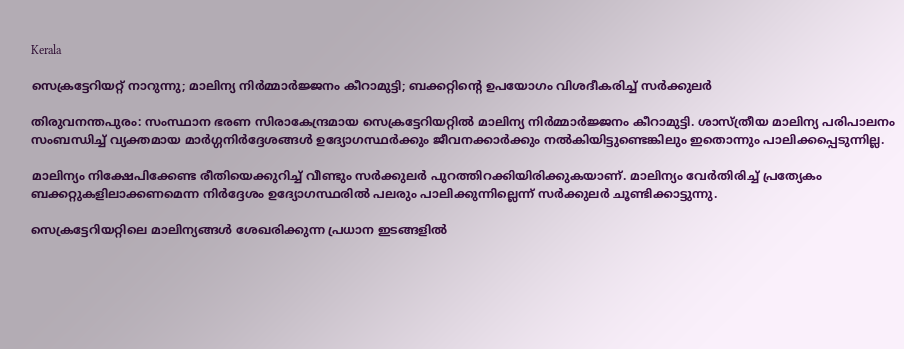Kerala

സെക്രട്ടേറിയറ്റ് നാറുന്നു; മാലിന്യ നിര്‍മ്മാര്‍ജ്ജനം കീറാമുട്ടി; ബക്കറ്റിന്റെ ഉപയോഗം വിശദീകരിച്ച് സര്‍ക്കുലര്‍

തിരുവനന്തപുരം: സംസ്ഥാന ഭരണ സിരാകേന്ദ്രമായ സെക്രട്ടേറിയറ്റില്‍ മാലിന്യ നിര്‍മ്മാര്‍ജ്ജനം കീറാമുട്ടി. ശാസ്ത്രീയ മാലിന്യ പരിപാലനം സംബന്ധിച്ച് വ്യക്തമായ മാര്‍ഗ്ഗനിര്‍ദ്ദേശങ്ങള്‍ ഉദ്യോഗസ്ഥര്‍ക്കും ജീവനക്കാര്‍ക്കും നല്‍കിയിട്ടുണ്ടെങ്കിലും ഇതൊന്നും പാലിക്കപ്പെടുന്നില്ല.

മാലിന്യം നിക്ഷേപിക്കേണ്ട രീതിയെക്കുറിച്ച് വീണ്ടും സര്‍ക്കുലര്‍ പുറത്തിറക്കിയിരിക്കുകയാണ്. മാലിന്യം വേര്‍തിരിച്ച് പ്രത്യേകം ബക്കറ്റുകളിലാക്കണമെന്ന നിര്‍ദ്ദേശം ഉദ്യോഗസ്ഥരില്‍ പലരും പാലിക്കുന്നില്ലെന്ന് സര്‍ക്കുലര്‍ ചൂണ്ടിക്കാട്ടുന്നു.

സെക്രട്ടേറിയറ്റിലെ മാലിന്യങ്ങള്‍ ശേഖരിക്കുന്ന പ്രധാന ഇടങ്ങളില്‍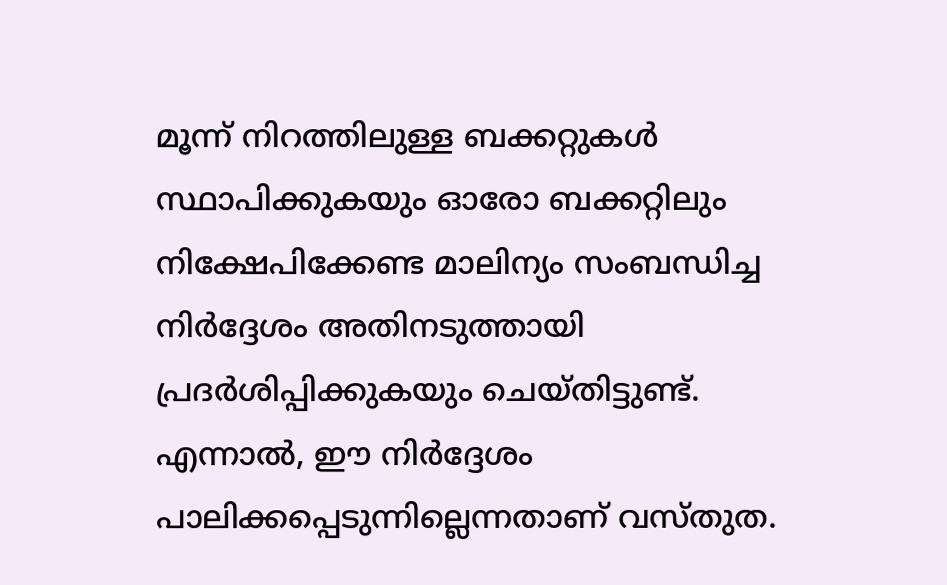മൂന്ന് നിറത്തിലുള്ള ബക്കറ്റുകള്‍ സ്ഥാപിക്കുകയും ഓരോ ബക്കറ്റിലും നിക്ഷേപിക്കേണ്ട മാലിന്യം സംബന്ധിച്ച നിര്‍ദ്ദേശം അതിനടുത്തായി പ്രദര്‍ശിപ്പിക്കുകയും ചെയ്തിട്ടുണ്ട്. എന്നാല്‍, ഈ നിര്‍ദ്ദേശം പാലിക്കപ്പെടുന്നില്ലെന്നതാണ് വസ്തുത.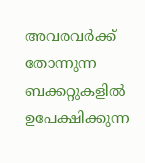അവരവര്‍ക്ക് തോന്നുന്ന ബക്കറ്റുകളില്‍ ഉപേക്ഷിക്കുന്ന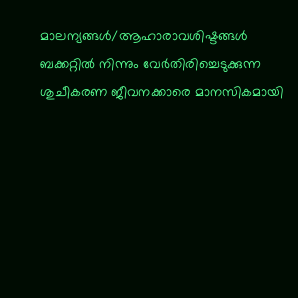മാലന്യങ്ങള്‍/ആഹാരാവശിഷ്ടങ്ങള്‍ ബക്കറ്റില്‍ നിന്നും വേര്‍തിരിച്ചെടുക്കുന്ന ശുചീകരണ ജീവനക്കാരെ മാനസികമായി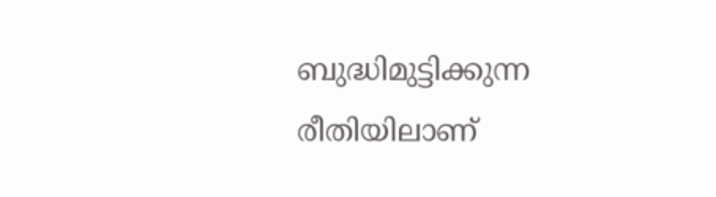ബുദ്ധിമുട്ടിക്കുന്ന രീതിയിലാണ്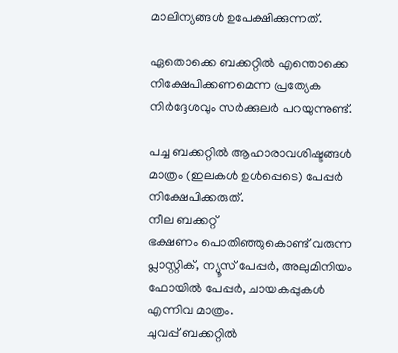മാലിന്യങ്ങള്‍ ഉപേക്ഷിക്കുന്നത്.

ഏതൊക്കെ ബക്കറ്റില്‍ എന്തൊക്കെ നിക്ഷേപിക്കണമെന്ന പ്രത്യേക നിര്‍ദ്ദേശവും സര്‍ക്കുലര്‍ പറയുന്നുണ്ട്.

പച്ച ബക്കറ്റില്‍ ആഹാരാവശിഷ്ടങ്ങള്‍ മാത്രം (ഇലകള്‍ ഉള്‍പ്പെടെ) പേപ്പര്‍ നിക്ഷേപിക്കരുത്.
നീല ബക്കറ്റ്
ഭക്ഷണം പൊതിഞ്ഞുകൊണ്ട് വരുന്ന പ്ലാസ്റ്റിക്, ന്യൂസ് പേപ്പര്‍, അലുമിനിയം ഫോയില്‍ പേപ്പര്‍, ചായകപ്പുകള്‍ എന്നിവ മാത്രം.
ചുവപ്പ് ബക്കറ്റില്‍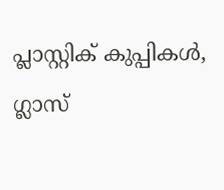പ്ലാസ്റ്റിക് കുപ്പികള്‍, ഗ്ലാസ്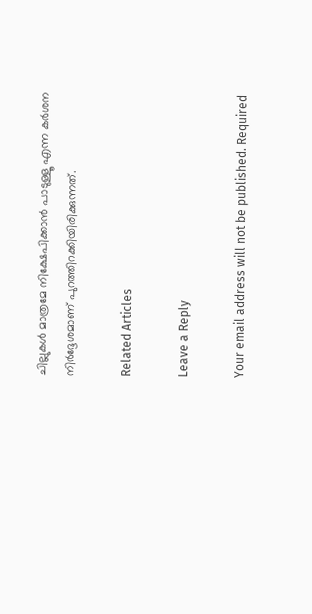ചില്ലുകള്‍ മാത്രമേ നിക്ഷേപിക്കാന്‍ പാടുള്ളൂ എന്ന കര്‍ശന നിര്‍ദ്ദേശമാണ് പുറത്തിറക്കിയിരിക്കുന്നത്.

Related Articles

Leave a Reply

Your email address will not be published. Required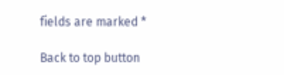fields are marked *

Back to top button